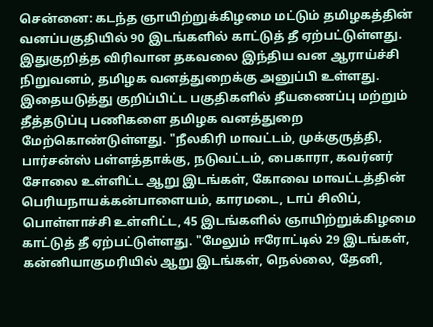சென்னை: கடந்த ஞாயிற்றுக்கிழமை மட்டும் தமிழகத்தின் வனப்பகுதியில் 90 இடங்களில் காட்டுத் தீ ஏற்பட்டுள்ளது. இதுகுறித்த விரிவான தகவலை இந்திய வன ஆராய்ச்சி நிறுவனம், தமிழக வனத்துறைக்கு அனுப்பி உள்ளது. இதையடுத்து குறிப்பிட்ட பகுதிகளில் தீயணைப்பு மற்றும் தீத்தடுப்பு பணிகளை தமிழக வனத்துறை மேற்கொண்டுள்ளது. "நீலகிரி மாவட்டம், முக்குருத்தி, பார்சன்ஸ் பள்ளத்தாக்கு, நடுவட்டம், பைகாரா, கவர்னர் சோலை உள்ளிட்ட ஆறு இடங்கள், கோவை மாவட்டத்தின் பெரியநாயக்கன்பாளையம், காரமடை, டாப் சிலிப், பொள்ளாச்சி உள்ளிட்ட, 45 இடங்களில் ஞாயிற்றுக்கிழமை காட்டுத் தீ ஏற்பட்டுள்ளது. "மேலும் ஈரோட்டில் 29 இடங்கள், கன்னியாகுமரியில் ஆறு இடங்கள், நெல்லை, தேனி,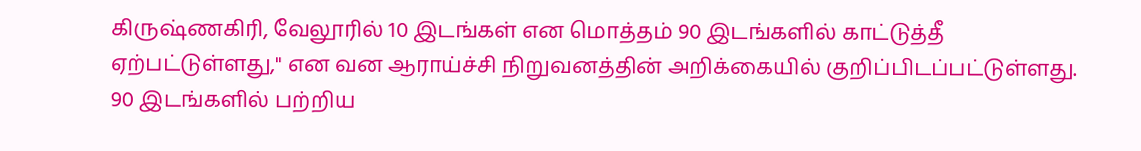கிருஷ்ணகிரி, வேலூரில் 10 இடங்கள் என மொத்தம் 90 இடங்களில் காட்டுத்தீ ஏற்பட்டுள்ளது," என வன ஆராய்ச்சி நிறுவனத்தின் அறிக்கையில் குறிப்பிடப்பட்டுள்ளது.
90 இடங்களில் பற்றிய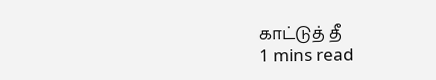காட்டுத் தீ
1 mins read